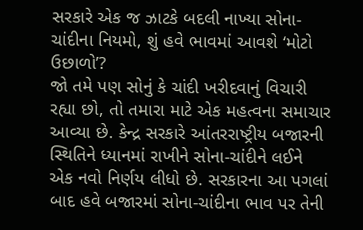સરકારે એક જ ઝાટકે બદલી નાખ્યા સોના-ચાંદીના નિયમો, શું હવે ભાવમાં આવશે ‘મોટો ઉછાળો’?
જો તમે પણ સોનું કે ચાંદી ખરીદવાનું વિચારી રહ્યા છો, તો તમારા માટે એક મહત્વના સમાચાર આવ્યા છે. કેન્દ્ર સરકારે આંતરરાષ્ટ્રીય બજારની સ્થિતિને ધ્યાનમાં રાખીને સોના-ચાંદીને લઈને એક નવો નિર્ણય લીધો છે. સરકારના આ પગલાં બાદ હવે બજારમાં સોના-ચાંદીના ભાવ પર તેની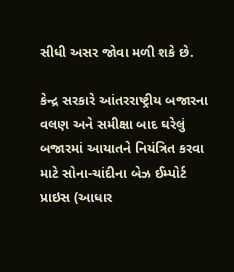સીધી અસર જોવા મળી શકે છે.

કેન્દ્ર સરકારે આંતરરાષ્ટ્રીય બજારના વલણ અને સમીક્ષા બાદ ઘરેલું બજારમાં આયાતને નિયંત્રિત કરવા માટે સોના-ચાંદીના બેઝ ઈમ્પોર્ટ પ્રાઇસ (આધાર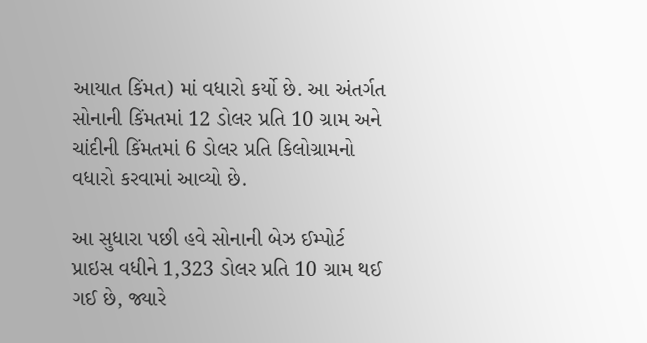આયાત કિંમત) માં વધારો કર્યો છે. આ અંતર્ગત સોનાની કિંમતમાં 12 ડોલર પ્રતિ 10 ગ્રામ અને ચાંદીની કિંમતમાં 6 ડોલર પ્રતિ કિલોગ્રામનો વધારો કરવામાં આવ્યો છે.

આ સુધારા પછી હવે સોનાની બેઝ ઈમ્પોર્ટ પ્રાઇસ વધીને 1,323 ડોલર પ્રતિ 10 ગ્રામ થઈ ગઈ છે, જ્યારે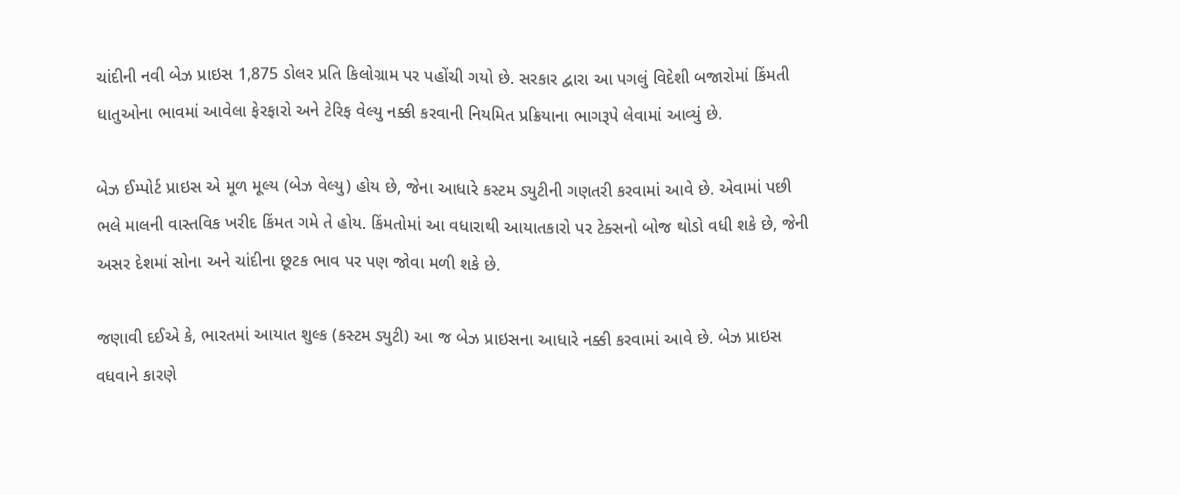ચાંદીની નવી બેઝ પ્રાઇસ 1,875 ડોલર પ્રતિ કિલોગ્રામ પર પહોંચી ગયો છે. સરકાર દ્વારા આ પગલું વિદેશી બજારોમાં કિંમતી ધાતુઓના ભાવમાં આવેલા ફેરફારો અને ટેરિફ વેલ્યુ નક્કી કરવાની નિયમિત પ્રક્રિયાના ભાગરૂપે લેવામાં આવ્યું છે.

બેઝ ઈમ્પોર્ટ પ્રાઇસ એ મૂળ મૂલ્ય (બેઝ વેલ્યુ) હોય છે, જેના આધારે કસ્ટમ ડ્યુટીની ગણતરી કરવામાં આવે છે. એવામાં પછી ભલે માલની વાસ્તવિક ખરીદ કિંમત ગમે તે હોય. કિંમતોમાં આ વધારાથી આયાતકારો પર ટેક્સનો બોજ થોડો વધી શકે છે, જેની અસર દેશમાં સોના અને ચાંદીના છૂટક ભાવ પર પણ જોવા મળી શકે છે.

જણાવી દઈએ કે, ભારતમાં આયાત શુલ્ક (કસ્ટમ ડ્યુટી) આ જ બેઝ પ્રાઇસના આધારે નક્કી કરવામાં આવે છે. બેઝ પ્રાઇસ વધવાને કારણે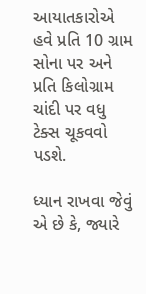આયાતકારોએ હવે પ્રતિ 10 ગ્રામ સોના પર અને પ્રતિ કિલોગ્રામ ચાંદી પર વધુ ટેક્સ ચૂકવવો પડશે.

ધ્યાન રાખવા જેવું એ છે કે, જ્યારે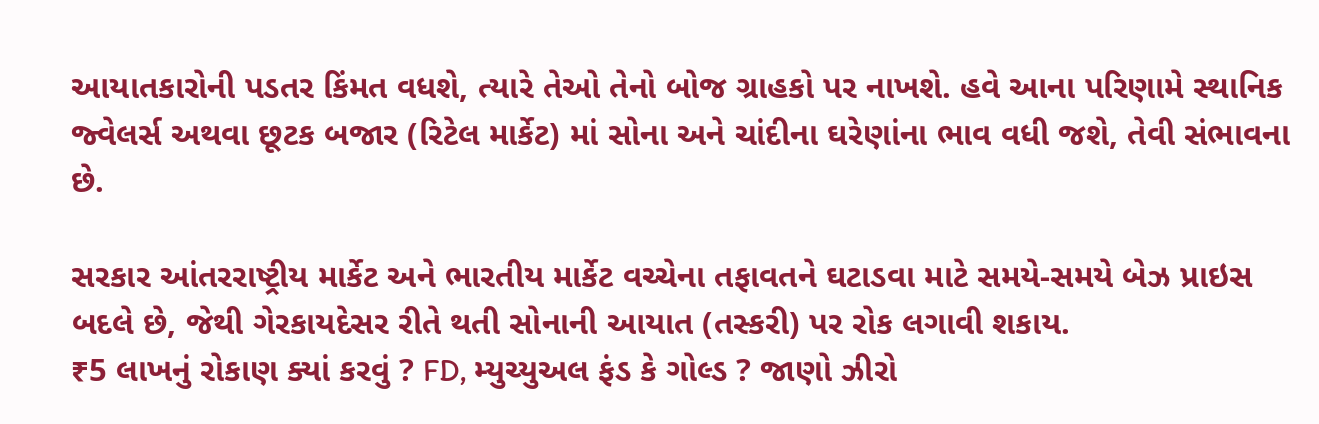આયાતકારોની પડતર કિંમત વધશે, ત્યારે તેઓ તેનો બોજ ગ્રાહકો પર નાખશે. હવે આના પરિણામે સ્થાનિક જ્વેલર્સ અથવા છૂટક બજાર (રિટેલ માર્કેટ) માં સોના અને ચાંદીના ઘરેણાંના ભાવ વધી જશે, તેવી સંભાવના છે.

સરકાર આંતરરાષ્ટ્રીય માર્કેટ અને ભારતીય માર્કેટ વચ્ચેના તફાવતને ઘટાડવા માટે સમયે-સમયે બેઝ પ્રાઇસ બદલે છે, જેથી ગેરકાયદેસર રીતે થતી સોનાની આયાત (તસ્કરી) પર રોક લગાવી શકાય.
₹5 લાખનું રોકાણ ક્યાં કરવું ? FD, મ્યુચ્યુઅલ ફંડ કે ગોલ્ડ ? જાણો ઝીરો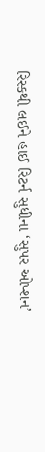રિસ્કથી લઈને હાઈ રિટર્ન સુધીના ‘સુપર ઓપ્શન’